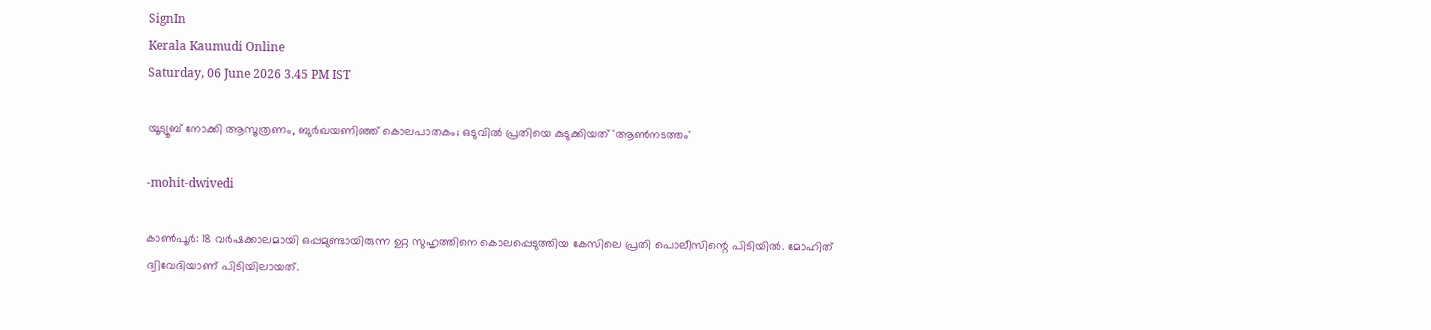SignIn
Kerala Kaumudi Online
Saturday, 06 June 2026 3.45 PM IST

യൂട്യൂബ് നോക്കി ആസൂത്രണം, ബുർഖയണിഞ്ഞ് കൊലപാതകം; ഒടുവിൽ പ്രതിയെ കുടുക്കിയത് 'ആൺനടത്തം'

-mohit-dwivedi

കാൺപൂർ: 18 വർഷക്കാലമായി ഒപ്പമുണ്ടായിരുന്ന ഉറ്റ സുഹൃത്തിനെ കൊലപ്പെടുത്തിയ കേസിലെ പ്രതി പൊലീസിന്റെ പിടിയിൽ. മോഹിത് ദ്വിവേദിയാണ് പിടിയിലായത്.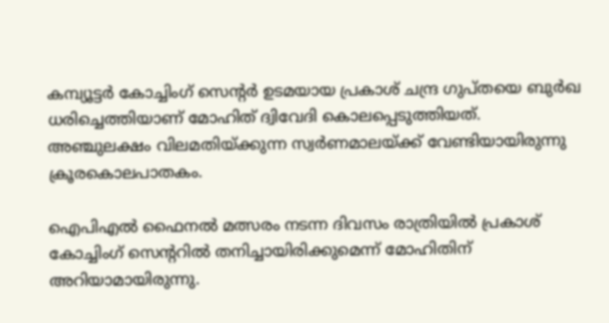കമ്പ്യൂട്ടർ കോച്ചിംഗ് സെന്റർ ഉടമയായ പ്രകാശ് ചന്ദ്ര ഗുപ്തയെ ബുർഖ ധരിച്ചെത്തിയാണ് മോഹിത് ദ്വിവേദി കൊലപ്പെടുത്തിയത്. അഞ്ചുലക്ഷം വിലമതിയ്ക്കുന്ന സ്വർണമാലയ്ക്ക് വേണ്ടിയായിരുന്നു ക്രൂരകൊലപാതകം.

ഐപിഎൽ ഫൈനൽ മത്സരം നടന്ന ദിവസം രാത്രിയിൽ പ്രകാശ് കോച്ചിംഗ് സെന്ററിൽ തനിച്ചായിരിക്കുമെന്ന് മോഹിതിന് അറിയാമായിരുന്നു.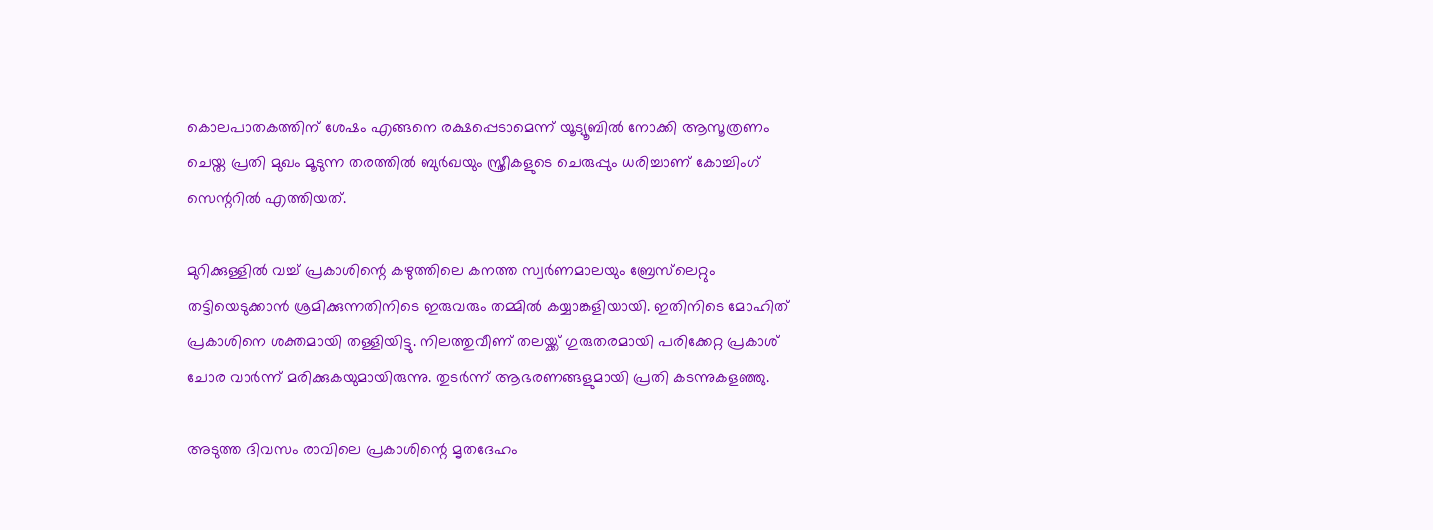കൊലപാതകത്തിന് ശേഷം എങ്ങനെ രക്ഷപ്പെടാമെന്ന് യൂട്യൂബിൽ നോക്കി ആസൂത്രണം ചെയ്ത പ്രതി മുഖം മൂടുന്ന തരത്തിൽ ബുർഖയും സ്ത്രീകളുടെ ചെരുപ്പും ധരിച്ചാണ് കോച്ചിംഗ് സെന്ററിൽ എത്തിയത്.

മുറിക്കുള്ളിൽ വച്ച് പ്രകാശിന്റെ കഴുത്തിലെ കനത്ത സ്വർണമാലയും ബ്രേസ്‌ലെറ്റും തട്ടിയെടുക്കാൻ ശ്രമിക്കുന്നതിനിടെ ഇരുവരും തമ്മിൽ കയ്യാങ്കളിയായി. ഇതിനിടെ മോഹിത് പ്രകാശിനെ ശക്തമായി തള്ളിയിട്ടു. നിലത്തുവീണ് തലയ്ക്ക് ഗുരുതരമായി പരിക്കേറ്റ പ്രകാശ് ചോര വാർന്ന് മരിക്കുകയുമായിരുന്നു. തുടർന്ന് ആഭരണങ്ങളുമായി പ്രതി കടന്നുകളഞ്ഞു.

അടുത്ത ദിവസം രാവിലെ പ്രകാശിന്റെ മൃതദേഹം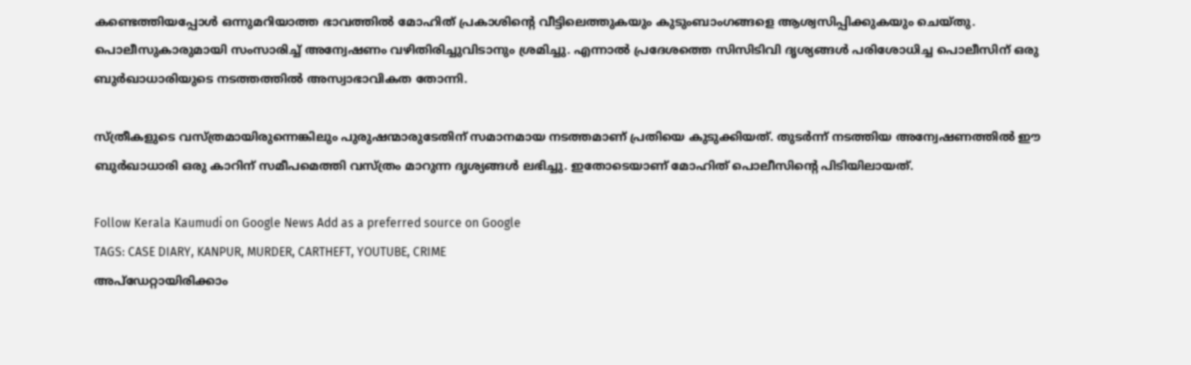കണ്ടെത്തിയപ്പോൾ ഒന്നുമറിയാത്ത ഭാവത്തിൽ മോഹിത് പ്രകാശിന്റെ വീട്ടിലെത്തുകയും കുടുംബാംഗങ്ങളെ ആശ്വസിപ്പിക്കുകയും ചെയ്തു. പൊലീസുകാരുമായി സംസാരിച്ച് അന്വേഷണം വഴിതിരിച്ചുവിടാനും ശ്രമിച്ചു. എന്നാൽ പ്രദേശത്തെ സിസിടിവി ദൃശ്യങ്ങൾ പരിശോധിച്ച പൊലീസിന് ഒരു ബുർഖാധാരിയുടെ നടത്തത്തിൽ അസ്വാഭാവികത തോന്നി.

സ്ത്രീകളുടെ വസ്ത്രമായിരുന്നെങ്കിലും പുരുഷന്മാരുടേതിന് സമാനമായ നടത്തമാണ് പ്രതിയെ കുടുക്കിയത്. തുടർന്ന് നടത്തിയ അന്വേഷണത്തിൽ ഈ ബുർഖാധാരി ഒരു കാറിന് സമീപമെത്തി വസ്ത്രം മാറുന്ന ദൃശ്യങ്ങൾ ലഭിച്ചു. ഇതോടെയാണ് മോഹിത് പൊലീസിന്റെ പിടിയിലായത്.

Follow Kerala Kaumudi on Google News Add as a preferred source on Google
TAGS: CASE DIARY, KANPUR, MURDER, CARTHEFT, YOUTUBE, CRIME
അപ്ഡേറ്റായിരിക്കാം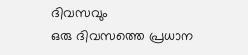ദിവസവും
ഒരു ദിവസത്തെ പ്രധാന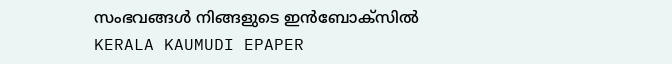സംഭവങ്ങൾ നിങ്ങളുടെ ഇൻബോക്സിൽ
KERALA KAUMUDI EPAPER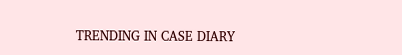TRENDING IN CASE DIARY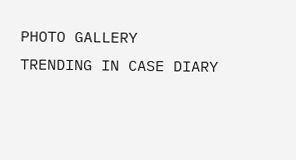PHOTO GALLERY
TRENDING IN CASE DIARY